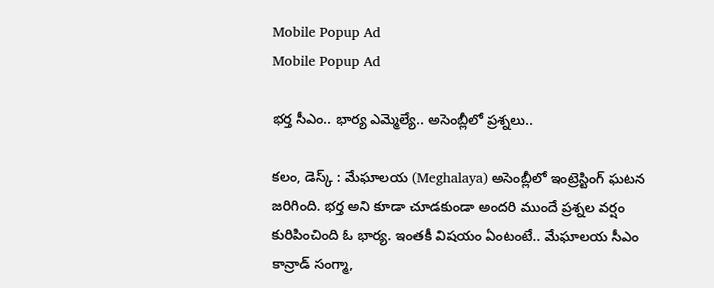Mobile Popup Ad
Mobile Popup Ad

భర్త సీఎం.. భార్య ఎమ్మెల్యే.. అసెంబ్లీలో ప్రశ్నలు..

కలం, డెస్క్‌ : మేఘాలయ (Meghalaya) అసెంబ్లీలో ఇంట్రెస్టింగ్ ఘటన జరిగింది. భర్త అని కూడా చూడకుండా అందరి ముందే ప్రశ్నల వర్షం కురిపించింది ఓ భార్య. ఇంతకీ విషయం ఏంటంటే.. మేఘాలయ సీఎం కాన్రాడ్ సంగ్మా,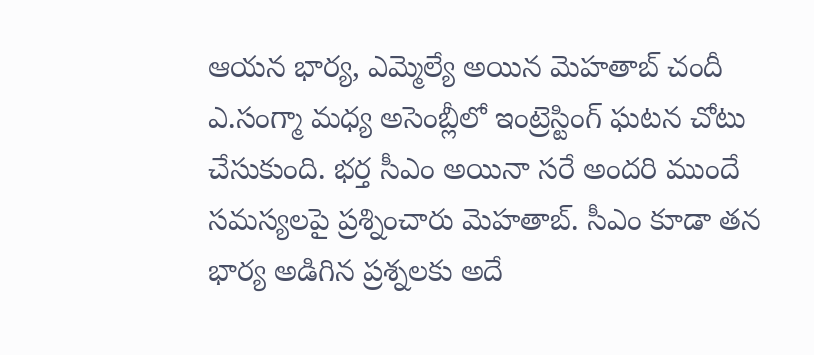ఆయన భార్య, ఎమ్మెల్యే అయిన మెహతాబ్ చందీ ఎ.సంగ్మా మధ్య అసెంబ్లీలో ఇంట్రెస్టింగ్ ఘటన చోటు చేసుకుంది. భర్త సీఎం అయినా సరే అందరి ముందే సమస్యలపై ప్రశ్నించారు మెహతాబ్. సీఎం కూడా తన భార్య అడిగిన ప్రశ్నలకు అదే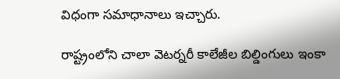విధంగా సమాధానాలు ఇచ్చారు.

రాష్ట్రంలోని చాలా వెటర్నరీ కాలేజీల బిల్డింగులు ఇంకా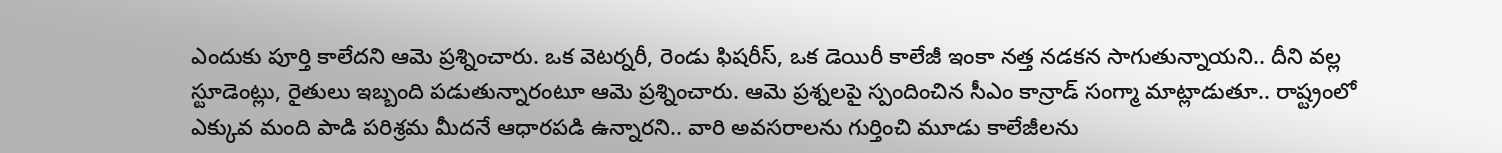ఎందుకు పూర్తి కాలేదని ఆమె ప్రశ్నించారు. ఒక వెటర్నరీ, రెండు ఫిషరీస్, ఒక డెయిరీ కాలేజీ ఇంకా నత్త నడకన సాగుతున్నాయని.. దీని వల్ల స్టూడెంట్లు, రైతులు ఇబ్బంది పడుతున్నారంటూ ఆమె ప్రశ్నించారు. ఆమె ప్రశ్నలపై స్పందించిన సీఎం కాన్రాడ్ సంగ్మా మాట్లాడుతూ.. రాష్ట్రంలో ఎక్కువ మంది పాడి పరిశ్రమ మీదనే ఆధారపడి ఉన్నారని.. వారి అవసరాలను గుర్తించి మూడు కాలేజీలను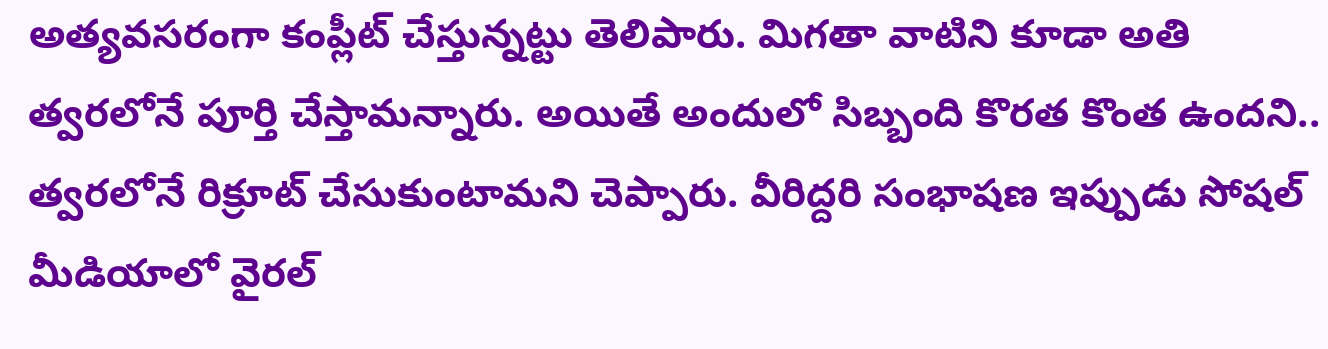అత్యవసరంగా కంప్లీట్ చేస్తున్నట్టు తెలిపారు. మిగతా వాటిని కూడా అతి త్వరలోనే పూర్తి చేస్తామన్నారు. అయితే అందులో సిబ్బంది కొరత కొంత ఉందని.. త్వరలోనే రిక్రూట్ చేసుకుంటామని చెప్పారు. వీరిద్దరి సంభాషణ ఇప్పుడు సోషల్ మీడియాలో వైరల్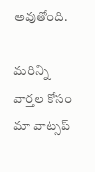అవుతోంది.

మ‌రిన్ని వార్త‌ల కోసం మా వాట్స‌ప్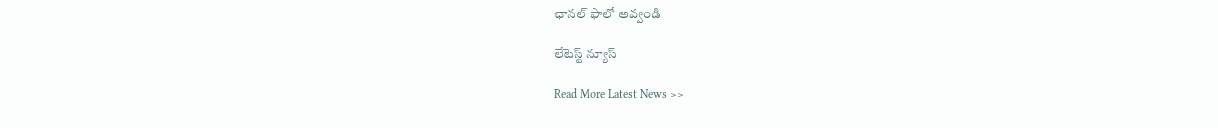ఛాన‌ల్ ఫాలో అవ్వండి

లేటెస్ట్ న్యూస్‌

Read More Latest News >>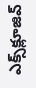ఎక్స్‌క్లూజివ్‌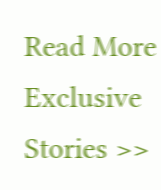Read More Exclusive Stories >>